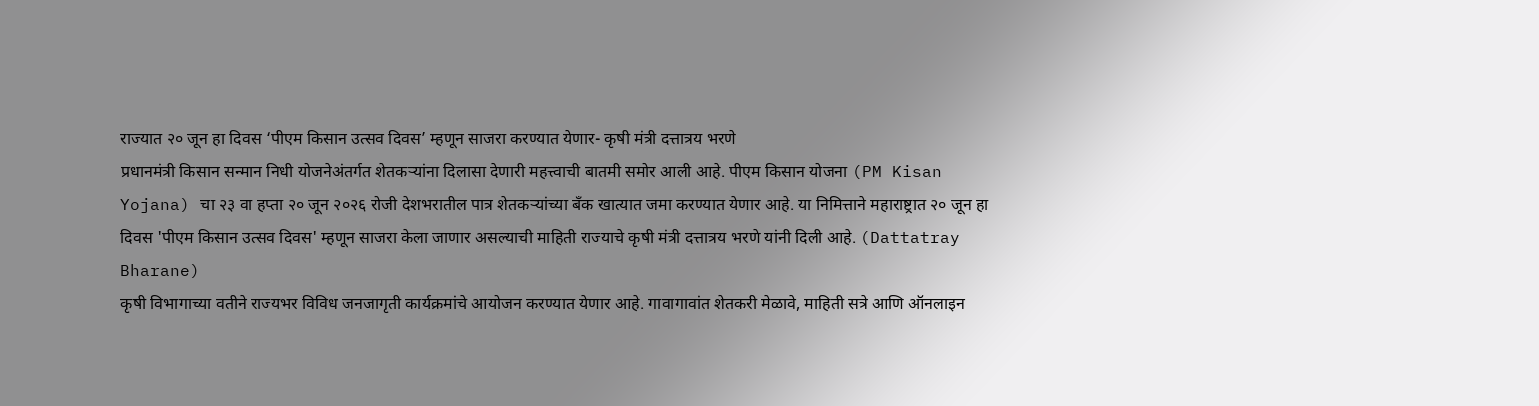राज्यात २० जून हा दिवस ‘पीएम किसान उत्सव दिवस’ म्हणून साजरा करण्यात येणार- कृषी मंत्री दत्तात्रय भरणे
प्रधानमंत्री किसान सन्मान निधी योजनेअंतर्गत शेतकऱ्यांना दिलासा देणारी महत्त्वाची बातमी समोर आली आहे. पीएम किसान योजना (PM Kisan Yojana) चा २३ वा हप्ता २० जून २०२६ रोजी देशभरातील पात्र शेतकऱ्यांच्या बँक खात्यात जमा करण्यात येणार आहे. या निमित्ताने महाराष्ट्रात २० जून हा दिवस 'पीएम किसान उत्सव दिवस' म्हणून साजरा केला जाणार असल्याची माहिती राज्याचे कृषी मंत्री दत्तात्रय भरणे यांनी दिली आहे. (Dattatray Bharane)
कृषी विभागाच्या वतीने राज्यभर विविध जनजागृती कार्यक्रमांचे आयोजन करण्यात येणार आहे. गावागावांत शेतकरी मेळावे, माहिती सत्रे आणि ऑनलाइन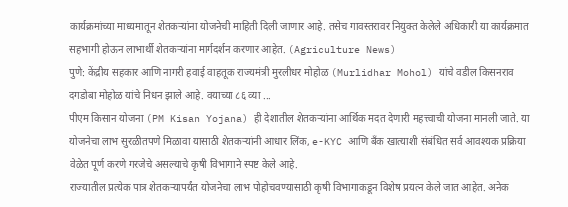कार्यक्रमांच्या माध्यमातून शेतकऱ्यांना योजनेची माहिती दिली जाणार आहे. तसेच गावस्तरावर नियुक्त केलेले अधिकारी या कार्यक्रमात सहभागी होऊन लाभार्थी शेतकऱ्यांना मार्गदर्शन करणार आहेत. (Agriculture News)
पुणे: केंद्रीय सहकार आणि नागरी हवाई वाहतूक राज्यमंत्री मुरलीधर मोहोळ (Murlidhar Mohol) यांचे वडील किसनराव दगडोबा मोहोळ यांचे निधन झाले आहे. वयाच्या ८६ व्या ...
पीएम किसान योजना (PM Kisan Yojana) ही देशातील शेतकऱ्यांना आर्थिक मदत देणारी महत्त्वाची योजना मानली जाते. या योजनेचा लाभ सुरळीतपणे मिळावा यासाठी शेतकऱ्यांनी आधार लिंक, e-KYC आणि बँक खात्याशी संबंधित सर्व आवश्यक प्रक्रिया वेळेत पूर्ण करणे गरजेचे असल्याचे कृषी विभागाने स्पष्ट केले आहे.
राज्यातील प्रत्येक पात्र शेतकऱ्यापर्यंत योजनेचा लाभ पोहोचवण्यासाठी कृषी विभागाकडून विशेष प्रयत्न केले जात आहेत. अनेक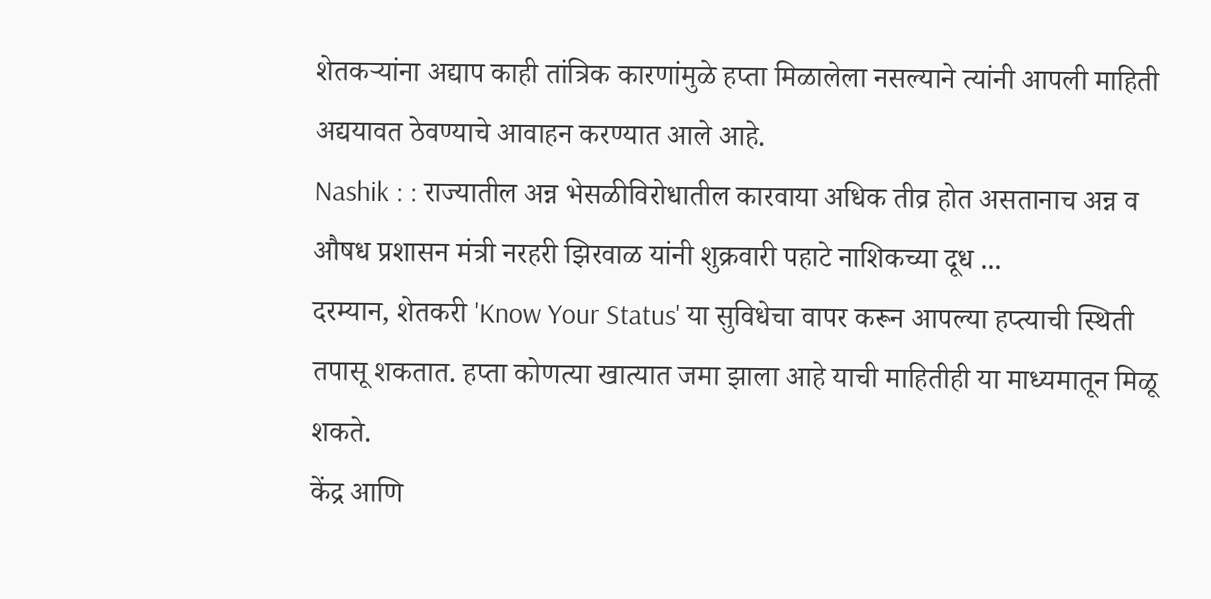शेतकऱ्यांना अद्याप काही तांत्रिक कारणांमुळे हप्ता मिळालेला नसल्याने त्यांनी आपली माहिती अद्ययावत ठेवण्याचे आवाहन करण्यात आले आहे.
Nashik : : राज्यातील अन्न भेसळीविरोधातील कारवाया अधिक तीव्र होत असतानाच अन्न व औषध प्रशासन मंत्री नरहरी झिरवाळ यांनी शुक्रवारी पहाटे नाशिकच्या दूध ...
दरम्यान, शेतकरी 'Know Your Status' या सुविधेचा वापर करून आपल्या हप्त्याची स्थिती तपासू शकतात. हप्ता कोणत्या खात्यात जमा झाला आहे याची माहितीही या माध्यमातून मिळू शकते.
केंद्र आणि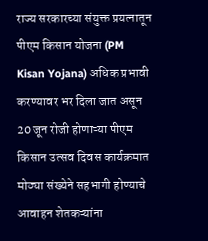राज्य सरकारच्या संयुक्त प्रयत्नातून पीएम किसान योजना (PM Kisan Yojana) अधिक प्रभावी करण्यावर भर दिला जात असून 20 जून रोजी होणाऱ्या पीएम किसान उत्सव दिवस कार्यक्रमात मोठ्या संख्येने सहभागी होण्याचे आवाहन शेतकऱ्यांना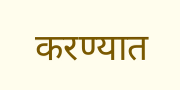करण्यात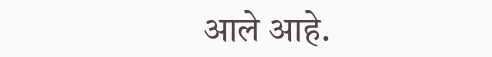आले आहे.